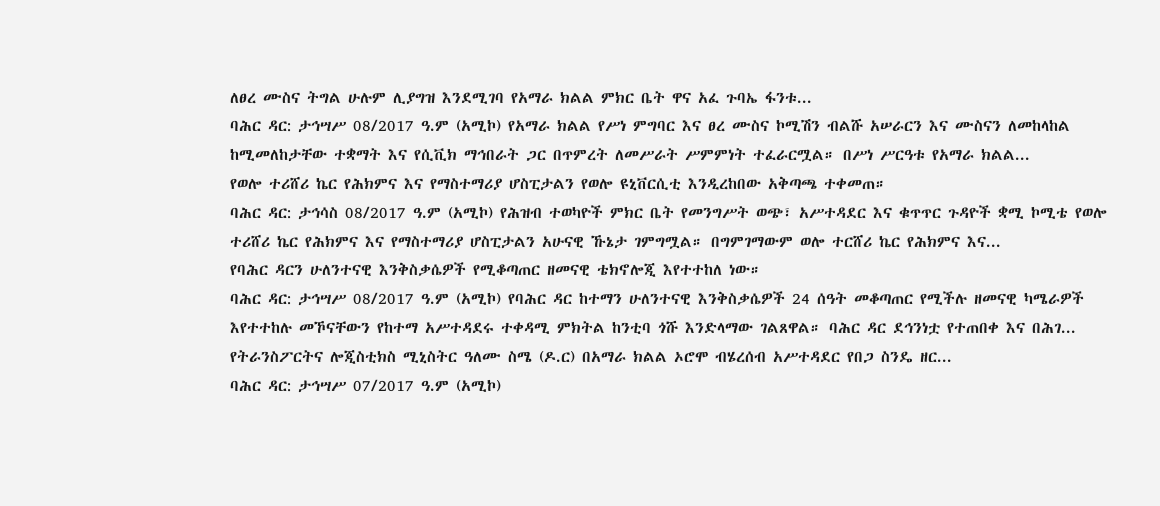ለፀረ ሙስና ትግል ሁሉም ሊያግዝ እንደሚገባ የአማራ ክልል ምክር ቤት ዋና አፈ ጉባኤ ፋንቱ...
ባሕር ዳር: ታኅሣሥ 08/2017 ዓ.ም (አሚኮ) የአማራ ክልል የሥነ ምግባር እና ፀረ ሙስና ኮሚሽን ብልሹ አሠራርን እና ሙስናን ለመከላከል ከሚመለከታቸው ተቋማት እና የሲቪክ ማኅበራት ጋር በጥምረት ለመሥራት ሥምምነት ተፈራርሟል። በሥነ ሥርዓቱ የአማራ ክልል...
የወሎ ተሪሸሪ ኬር የሕክምና እና የማስተማሪያ ሆስፒታልን የወሎ ዩኒቨርሲቲ እንዲረከበው አቅጣጫ ተቀመጠ።
ባሕር ዳር: ታኅሳስ 08/2017 ዓ.ም (አሚኮ) የሕዝብ ተወካዮች ምክር ቤት የመንግሥት ወጭ፣ አሥተዳደር እና ቁጥጥር ጉዳዮች ቋሚ ኮሚቴ የወሎ ተሪሸሪ ኬር የሕክምና እና የማስተማሪያ ሆስፒታልን አሁናዊ ኹኔታ ገምግሟል። በግምገማውም ወሎ ተርሸሪ ኬር የሕክምና እና...
የባሕር ዳርን ሁለንተናዊ እንቅስቃሴዎች የሚቆጣጠር ዘመናዊ ቴክኖሎጂ እየተተከለ ነው።
ባሕር ዳር: ታኅሣሥ 08/2017 ዓ.ም (አሚኮ) የባሕር ዳር ከተማን ሁለንተናዊ እንቅስቃሴዎች 24 ሰዓት መቆጣጠር የሚችሉ ዘመናዊ ካሜራዎች እየተተከሉ መኾናቸውን የከተማ አሥተዳደሩ ተቀዳሚ ምክትል ከንቲባ ጎሹ እንድላማው ገልጸዋል። ባሕር ዳር ደኅንነቷ የተጠበቀ እና በሕገ...
የትራንስፖርትና ሎጂስቲክስ ሚኒስትር ዓለሙ ስሜ (ዶ.ር) በአማራ ክልል ኦሮሞ ብሄረሰብ አሥተዳደር የበጋ ስንዴ ዘር...
ባሕር ዳር: ታኅሣሥ 07/2017 ዓ.ም (አሚኮ)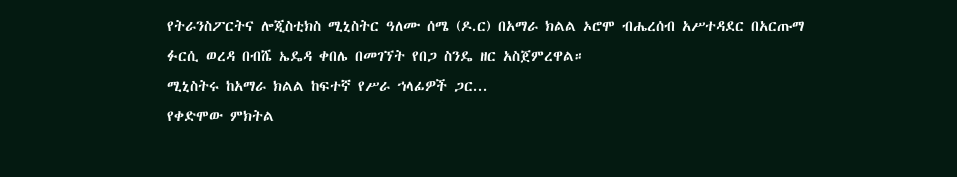የትራንስፖርትና ሎጂስቲክስ ሚኒስትር ዓለሙ ሰሜ (ዶ.ር) በአማራ ክልል ኦሮሞ ብሔረሰብ አሥተዳደር በአርጡማ ፉርሲ ወረዳ በብሼ ኤዴዳ ቀበሌ በመገኘት የበጋ ስንዴ ዘር አስጀምረዋል።
ሚኒስትሩ ከአማራ ክልል ከፍተኛ የሥራ ኀላፊዎች ጋር...
የቀድሞው ምክትል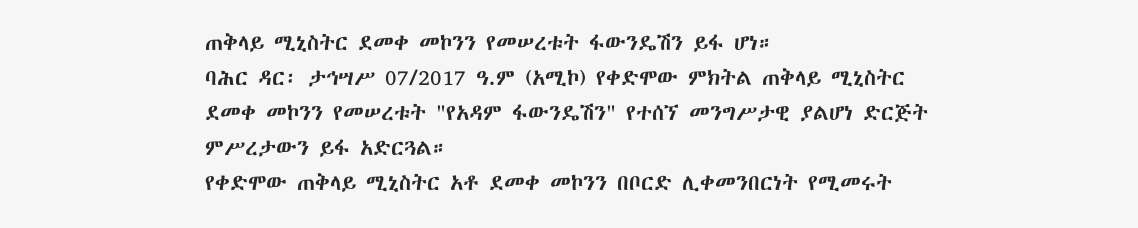ጠቅላይ ሚኒስትር ደመቀ መኮንን የመሠረቱት ፋውንዴሽን ይፋ ሆነ።
ባሕር ዳር፡ ታኅሣሥ 07/2017 ዓ.ም (አሚኮ) የቀድሞው ምክትል ጠቅላይ ሚኒስትር ደመቀ መኮንን የመሠረቱት "የአዳም ፋውንዴሽን" የተሰኘ መንግሥታዊ ያልሆነ ድርጅት ምሥረታውን ይፋ አድርጓል።
የቀድሞው ጠቅላይ ሚኒስትር አቶ ደመቀ መኮንን በቦርድ ሊቀመንበርነት የሚመሩት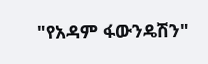"የአዳም ፋውንዴሽን"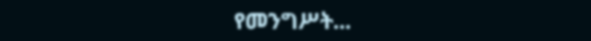የመንግሥት...